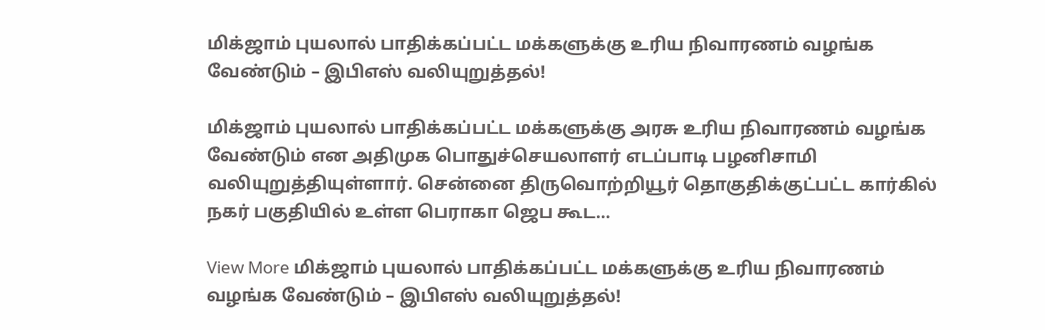மிக்ஜாம் புயலால் பாதிக்கப்பட்ட மக்களுக்கு உரிய நிவாரணம் வழங்க வேண்டும் – இபிஎஸ் வலியுறுத்தல்!

மிக்ஜாம் புயலால் பாதிக்கப்பட்ட மக்களுக்கு அரசு உரிய நிவாரணம் வழங்க வேண்டும் என அதிமுக பொதுச்செயலாளர் எடப்பாடி பழனிசாமி வலியுறுத்தியுள்ளார். சென்னை திருவொற்றியூர் தொகுதிக்குட்பட்ட கார்கில் நகர் பகுதியில் உள்ள பெராகா ஜெப கூட…

View More மிக்ஜாம் புயலால் பாதிக்கப்பட்ட மக்களுக்கு உரிய நிவாரணம் வழங்க வேண்டும் – இபிஎஸ் வலியுறுத்தல்!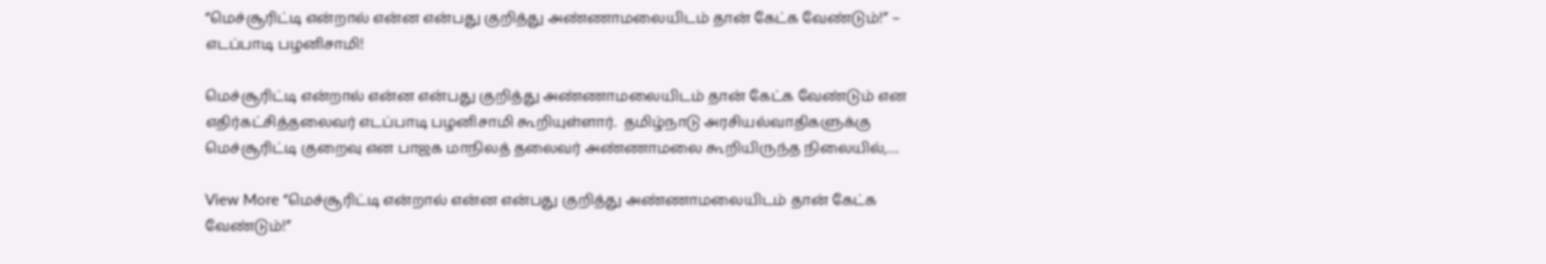“மெச்சூரிட்டி என்றால் என்ன என்பது குறித்து அண்ணாமலையிடம் தான் கேட்க வேண்டும்!” – எடப்பாடி பழனிசாமி!

மெச்சூரிட்டி என்றால் என்ன என்பது குறித்து அண்ணாமலையிடம் தான் கேட்க வேண்டும் என எதிர்கட்சித்தலைவர் எடப்பாடி பழனிசாமி கூறியுள்ளார்.  தமிழ்நாடு அரசியல்வாதிகளுக்கு மெச்சூரிட்டி குறைவு என பாஜக மாநிலத் தலைவர் அண்ணாமலை கூறியிருந்த நிலையில்,…

View More “மெச்சூரிட்டி என்றால் என்ன என்பது குறித்து அண்ணாமலையிடம் தான் கேட்க வேண்டும்!”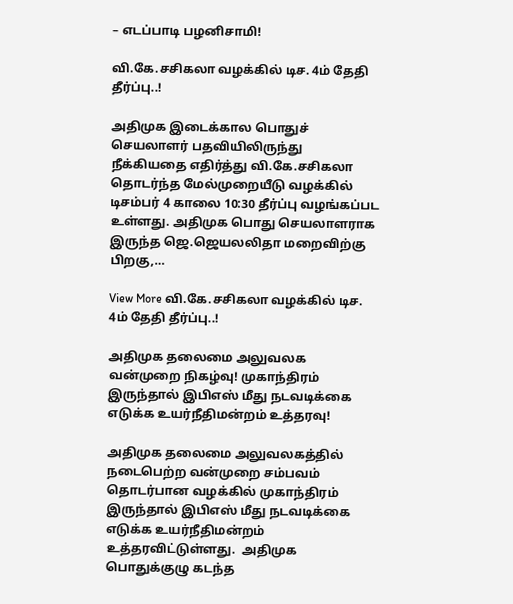– எடப்பாடி பழனிசாமி!

வி.கே.சசிகலா வழக்கில் டிச. 4ம் தேதி தீர்ப்பு..!

அதிமுக இடைக்கால பொதுச் செயலாளர் பதவியிலிருந்து நீக்கியதை எதிர்த்து வி.கே.சசிகலா தொடர்ந்த மேல்முறையீடு வழக்கில் டிசம்பர் 4 காலை 10:30 தீர்ப்பு வழங்கப்பட உள்ளது. அதிமுக பொது செயலாளராக இருந்த ஜெ.ஜெயலலிதா மறைவிற்கு பிறகு,…

View More வி.கே.சசிகலா வழக்கில் டிச. 4ம் தேதி தீர்ப்பு..!

அதிமுக தலைமை அலுவலக வன்முறை நிகழ்வு! முகாந்திரம் இருந்தால் இபிஎஸ் மீது நடவடிக்கை எடுக்க உயர்நீதிமன்றம் உத்தரவு!

அதிமுக தலைமை அலுவலகத்தில் நடைபெற்ற வன்முறை சம்பவம் தொடர்பான வழக்கில் முகாந்திரம் இருந்தால் இபிஎஸ் மீது நடவடிக்கை எடுக்க உயர்நீதிமன்றம் உத்தரவிட்டுள்ளது.  அதிமுக பொதுக்குழு கடந்த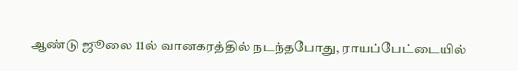ஆண்டு ஜூலை 11ல் வானகரத்தில் நடந்தபோது, ராயப்பேட்டையில்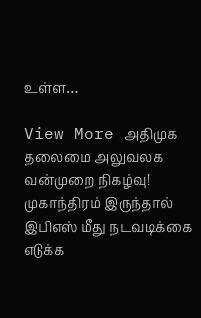உள்ள…

View More அதிமுக தலைமை அலுவலக வன்முறை நிகழ்வு! முகாந்திரம் இருந்தால் இபிஎஸ் மீது நடவடிக்கை எடுக்க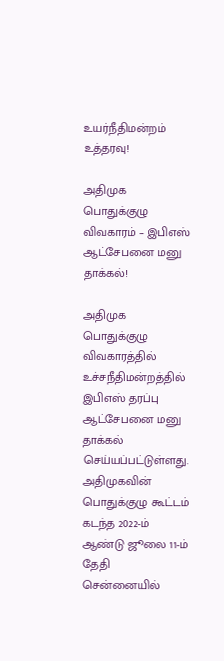உயர்நீதிமன்றம் உத்தரவு!

அதிமுக பொதுக்குழு விவகாரம் – இபிஎஸ் ஆட்சேபனை மனு தாக்கல்!

அதிமுக பொதுக்குழு விவகாரத்தில் உச்சநீதிமன்றத்தில் இபிஎஸ் தரப்பு ஆட்சேபனை மனு தாக்கல் செய்யப்பட்டுள்ளது.  அதிமுகவின் பொதுக்குழு கூட்டம் கடந்த 2022-ம் ஆண்டு ஜூலை 11-ம் தேதி சென்னையில்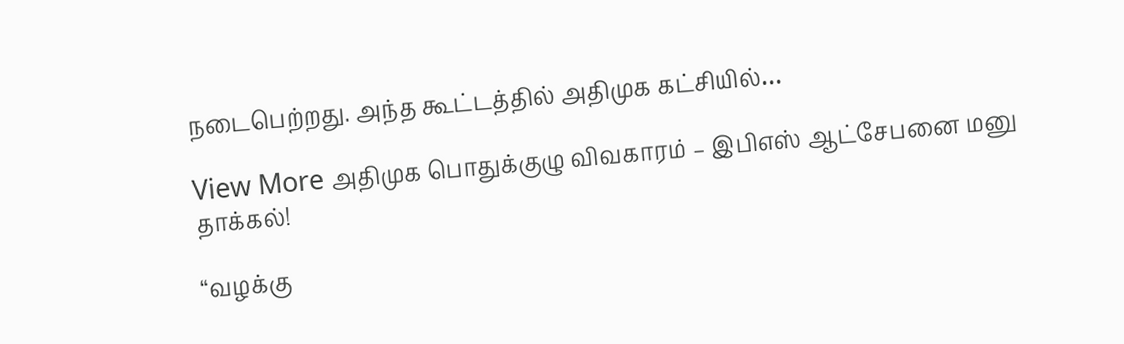நடைபெற்றது. அந்த கூட்டத்தில் அதிமுக கட்சியில்…

View More அதிமுக பொதுக்குழு விவகாரம் – இபிஎஸ் ஆட்சேபனை மனு தாக்கல்!

“வழக்கு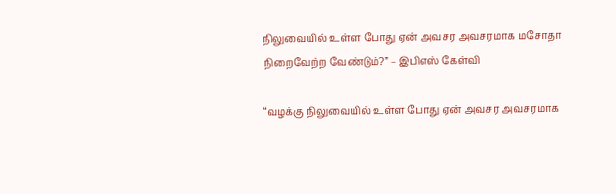நிலுவையில் உள்ள போது ஏன் அவசர அவசரமாக மசோதா நிறைவேற்ற வேண்டும்?” – இபிஎஸ் கேள்வி

“வழக்கு நிலுவையில் உள்ள போது ஏன் அவசர அவசரமாக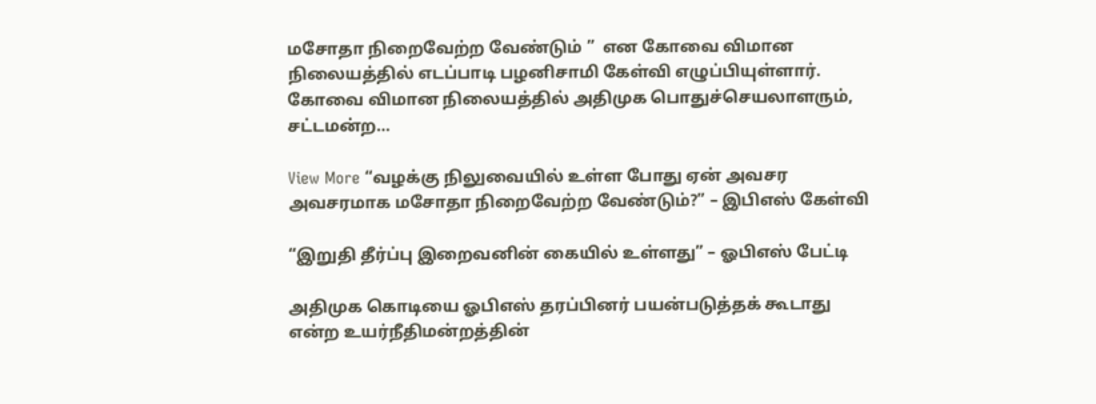மசோதா நிறைவேற்ற வேண்டும் ”  என கோவை விமான நிலையத்தில் எடப்பாடி பழனிசாமி கேள்வி எழுப்பியுள்ளார்.  கோவை விமான நிலையத்தில் அதிமுக பொதுச்செயலாளரும், சட்டமன்ற…

View More “வழக்கு நிலுவையில் உள்ள போது ஏன் அவசர அவசரமாக மசோதா நிறைவேற்ற வேண்டும்?” – இபிஎஸ் கேள்வி

“இறுதி தீர்ப்பு இறைவனின் கையில் உள்ளது” – ஓபிஎஸ் பேட்டி

அதிமுக கொடியை ஓபிஎஸ் தரப்பினர் பயன்படுத்தக் கூடாது என்ற உயர்நீதிமன்றத்தின்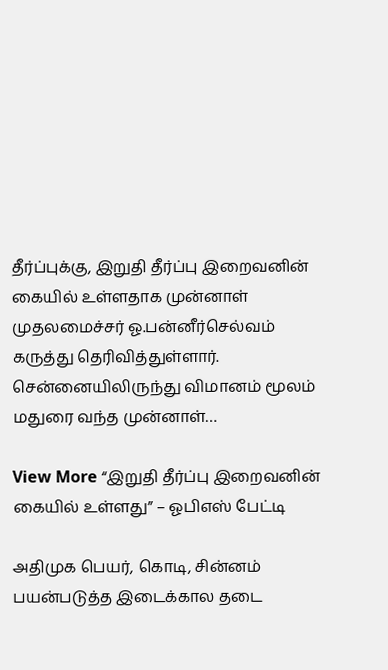தீர்ப்புக்கு, இறுதி தீர்ப்பு இறைவனின் கையில் உள்ளதாக முன்னாள் முதலமைச்சர் ஓ.பன்னீர்செல்வம் கருத்து தெரிவித்துள்ளார். சென்னையிலிருந்து விமானம் மூலம் மதுரை வந்த முன்னாள்…

View More “இறுதி தீர்ப்பு இறைவனின் கையில் உள்ளது” – ஓபிஎஸ் பேட்டி

அதிமுக பெயர், கொடி, சின்னம் பயன்படுத்த இடைக்கால தடை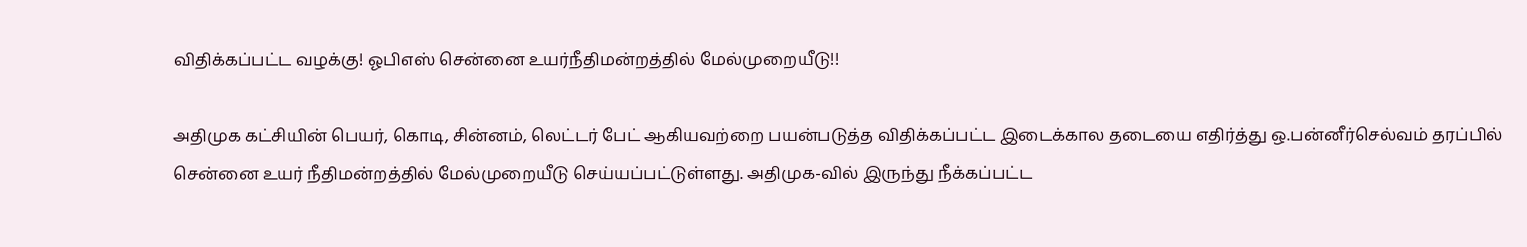விதிக்கப்பட்ட வழக்கு! ஓபிஎஸ் சென்னை உயர்நீதிமன்றத்தில் மேல்முறையீடு!!

அதிமுக கட்சியின் பெயர், கொடி, சின்னம், லெட்டர் பேட் ஆகியவற்றை பயன்படுத்த விதிக்கப்பட்ட இடைக்கால தடையை எதிர்த்து ஒ.பன்னீர்செல்வம் தரப்பில் சென்னை உயர் நீதிமன்றத்தில் மேல்முறையீடு செய்யப்பட்டுள்ளது. அதிமுக-வில் இருந்து நீக்கப்பட்ட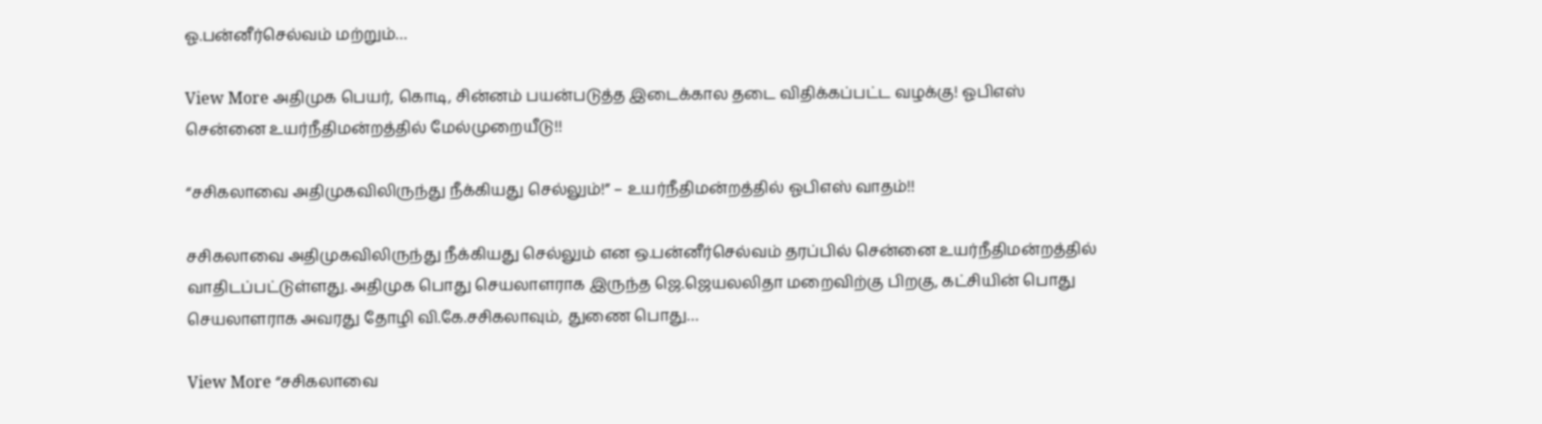ஓ.பன்னீர்செல்வம் மற்றும்…

View More அதிமுக பெயர், கொடி, சின்னம் பயன்படுத்த இடைக்கால தடை விதிக்கப்பட்ட வழக்கு! ஓபிஎஸ் சென்னை உயர்நீதிமன்றத்தில் மேல்முறையீடு!!

“சசிகலாவை அதிமுகவிலிருந்து நீக்கியது செல்லும்!” – உயர்நீதிமன்றத்தில் ஓபிஎஸ் வாதம்!!

சசிகலாவை அதிமுகவிலிருந்து நீக்கியது செல்லும் என ஒ.பன்னீர்செல்வம் தரப்பில் சென்னை உயர்நீதிமன்றத்தில் வாதிடப்பட்டுள்ளது. அதிமுக பொது செயலாளராக இருந்த ஜெ.ஜெயலலிதா மறைவிற்கு பிறகு, கட்சியின் பொது செயலாளராக அவரது தோழி வி.கே.சசிகலாவும், துணை பொது…

View More “சசிகலாவை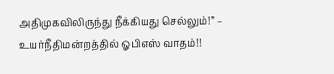அதிமுகவிலிருந்து நீக்கியது செல்லும்!” – உயர்நீதிமன்றத்தில் ஓபிஎஸ் வாதம்!!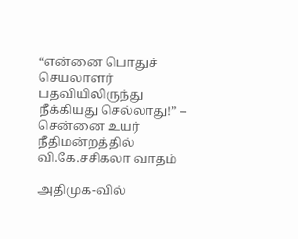“என்னை பொதுச் செயலாளர் பதவியிலிருந்து நீக்கியது செல்லாது!” – சென்னை உயர் நீதிமன்றத்தில் வி.கே.சசிகலா வாதம்

அதிமுக-வில்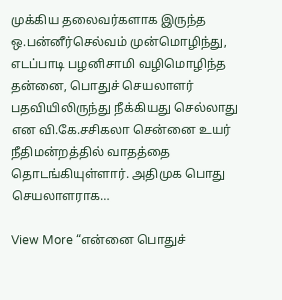முக்கிய தலைவர்களாக இருந்த ஒ.பன்னீர்செல்வம் முன்மொழிந்து, எடப்பாடி பழனிசாமி வழிமொழிந்த தன்னை, பொதுச் செயலாளர் பதவியிலிருந்து நீக்கியது செல்லாது என வி.கே.சசிகலா சென்னை உயர் நீதிமன்றத்தில் வாதத்தை தொடங்கியுள்ளார். அதிமுக பொது செயலாளராக…

View More “என்னை பொதுச்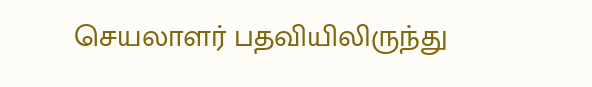செயலாளர் பதவியிலிருந்து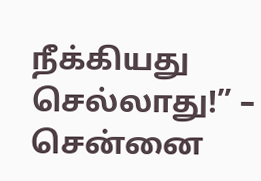நீக்கியது செல்லாது!” – சென்னை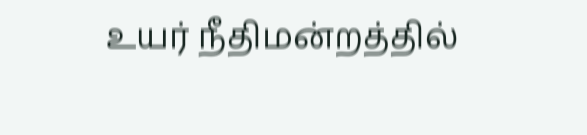உயர் நீதிமன்றத்தில்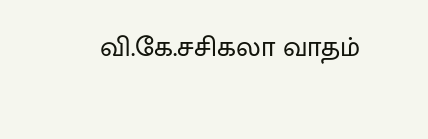வி.கே.சசிகலா வாதம்